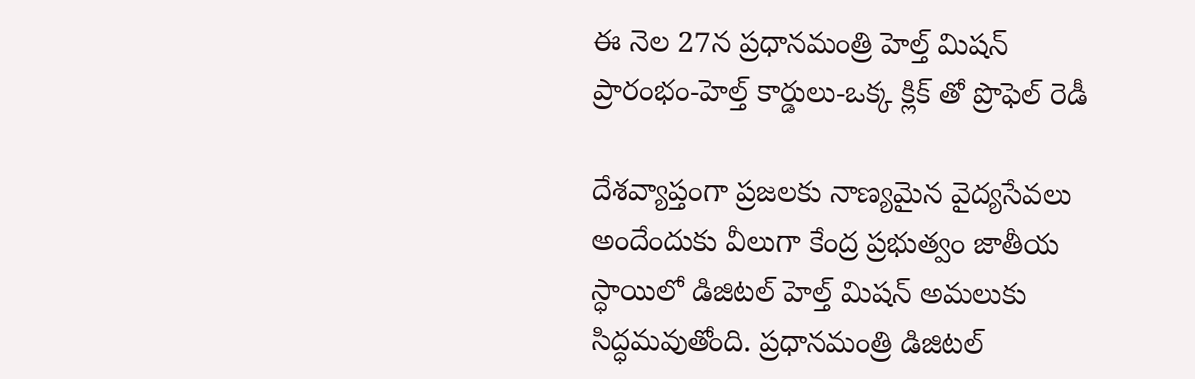ఈ నెల 27న ప్రధానమంత్రి హెల్త్ మిషన్ ప్రారంభం-హెల్త్ కార్డులు-ఒక్క క్లిక్ తో ప్రొఫెల్ రెడీ

దేశవ్యాప్తంగా ప్రజలకు నాణ్యమైన వైద్యసేవలు అందేందుకు వీలుగా కేంద్ర ప్రభుత్వం జాతీయ స్ధాయిలో డిజిటల్ హెల్త్ మిషన్ అమలుకు సిద్ధమవుతోంది. ప్రధానమంత్రి డిజిటల్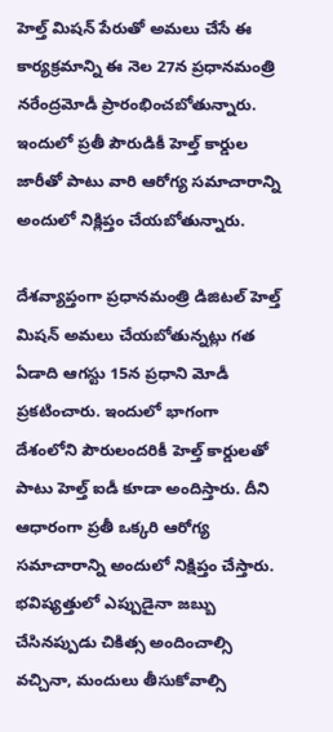హెల్త్ మిషన్ పేరుతో అమలు చేసే ఈ కార్యక్రమాన్ని ఈ నెల 27న ప్రధానమంత్రి నరేంద్రమోడీ ప్రారంభించబోతున్నారు. ఇందులో ప్రతీ పౌరుడికీ హెల్త్ కార్డుల జారీతో పాటు వారి ఆరోగ్య సమాచారాన్ని అందులో నిక్లిప్తం చేయబోతున్నారు.

దేశవ్యాప్తంగా ప్రధానమంత్రి డిజిటల్ హెల్త్ మిషన్ అమలు చేయబోతున్నట్లు గత ఏడాది ఆగస్టు 15న ప్రధాని మోడీ ప్రకటించారు. ఇందులో భాగంగా దేశంలోని పౌరులందరికీ హెల్త్ కార్డులతో పాటు హెల్త్ ఐడీ కూడా అందిస్తారు. దీని ఆధారంగా ప్రతీ ఒక్కరి ఆరోగ్య సమాచారాన్ని అందులో నిక్షిప్తం చేస్తారు. భవిష్యత్తులో ఎప్పుడైనా జబ్బు చేసినప్పుడు చికిత్స అందించాల్సి వచ్చినా, మందులు తీసుకోవాల్సి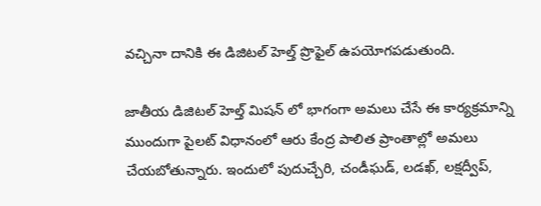వచ్చినా దానికి ఈ డిజిటల్ హెల్త్ ప్రొఫైల్ ఉపయోగపడుతుంది.

జాతీయ డిజిటల్ హెల్త్ మిషన్ లో భాగంగా అమలు చేసే ఈ కార్యక్రమాన్ని ముందుగా పైలట్ విధానంలో ఆరు కేంద్ర పాలిత ప్రాంతాల్లో అమలు చేయబోతున్నారు. ఇందులో పుదుచ్చేరి, చండీఘడ్, లడఖ్, లక్షద్వీప్,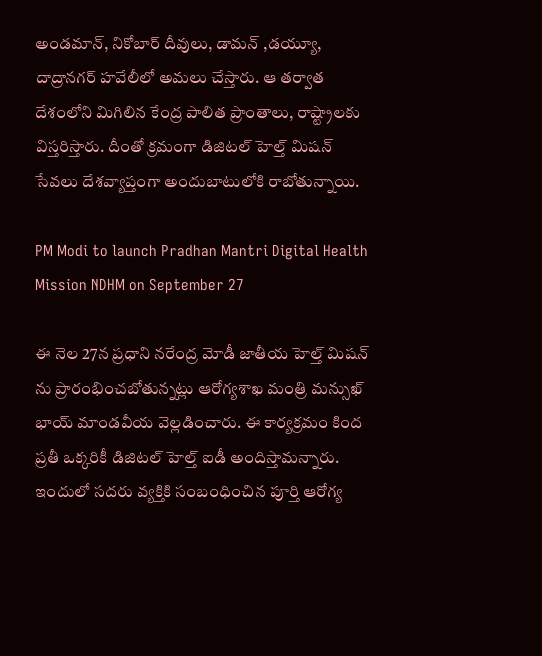అండమాన్, నికోబార్ దీవులు, డామన్ ,డయ్యూ, దాద్రానగర్ హవేలీలో అమలు చేస్తారు. ఆ తర్వాత దేశంలోని మిగిలిన కేంద్ర పాలిత ప్రాంతాలు, రాష్ట్రాలకు విస్తరిస్తారు. దీంతో క్రమంగా డిజిటల్ హెల్త్ మిషన్ సేవలు దేశవ్యాప్తంగా అందుబాటులోకి రాబోతున్నాయి.

PM Modi to launch Pradhan Mantri Digital Health Mission NDHM on September 27

ఈ నెల 27న ప్రధాని నరేంద్ర మోడీ జాతీయ హెల్త్ మిషన్ ను ప్రారంభించబోతున్నట్లు ఆరోగ్యశాఖ మంత్రి మన్సుఖ్ భాయ్ మాండవీయ వెల్లడించారు. ఈ కార్యక్రమం కింద ప్రతీ ఒక్కరికీ డిజిటల్ హెల్త్ ఐడీ అందిస్తామన్నారు. ఇందులో సదరు వ్యక్తికి సంబంధించిన పూర్తి ఆరోగ్య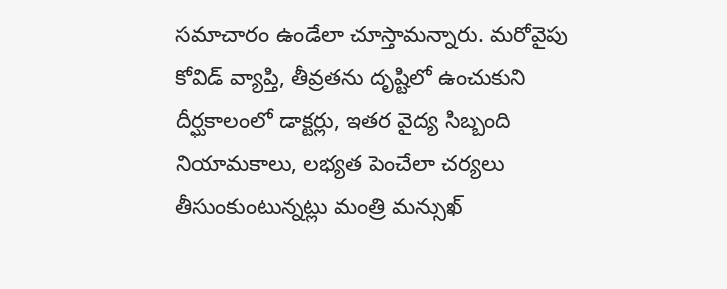సమాచారం ఉండేలా చూస్తామన్నారు. మరోవైపు కోవిడ్ వ్యాప్తి, తీవ్రతను దృష్టిలో ఉంచుకుని దీర్ఘకాలంలో డాక్టర్లు, ఇతర వైద్య సిబ్బంది నియామకాలు, లభ్యత పెంచేలా చర్యలు తీసుంకుంటున్నట్లు మంత్రి మన్సుఖ్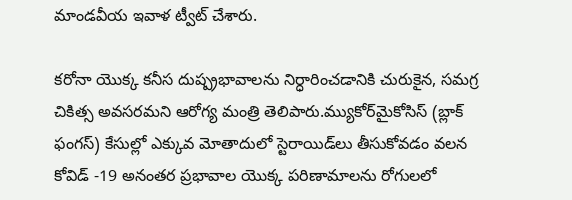మాండవీయ ఇవాళ ట్వీట్ చేశారు.

కరోనా యొక్క కనీస దుష్ప్రభావాలను నిర్ధారించడానికి చురుకైన, సమగ్ర చికిత్స అవసరమని ఆరోగ్య మంత్రి తెలిపారు.మ్యుకోర్‌మైకోసిస్ (బ్లాక్ ఫంగస్) కేసుల్లో ఎక్కువ మోతాదులో స్టెరాయిడ్‌లు తీసుకోవడం వలన కోవిడ్ -19 అనంతర ప్రభావాల యొక్క పరిణామాలను రోగులలో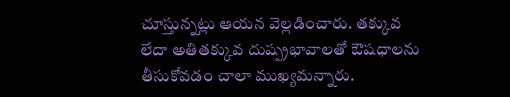చూస్తున్నట్లు ఆయన వెల్లడించారు. తక్కువ లేదా అతితక్కువ దుష్ప్రభావాలతో ఔషధాలను తీసుకోవడం చాలా ముఖ్యమన్నారు.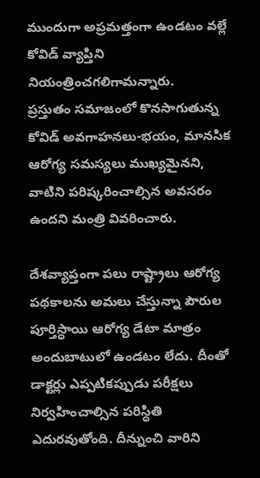ముందుగా అప్రమత్తంగా ఉండటం వల్లే కోవిడ్ వ్యాప్తిని నియంత్రించగలిగామన్నారు.
ప్రస్తుతం సమాజంలో కొనసాగుతున్న కోవిడ్ అవగాహనలు-భయం, మానసిక ఆరోగ్య సమస్యలు ముఖ్యమైనని, వాటిని పరిష్కరించాల్సిన అవసరం ఉందని మంత్రి వివరించారు.

దేశవ్యాప్తంగా పలు రాష్ట్రాలు ఆరోగ్య పథకాలను అమలు చేస్తున్నా పౌరుల పూర్తిస్ధాయి ఆరోగ్య డేటా మాత్రం అందుబాటులో ఉండటం లేదు. దీంతో డాక్టర్లు ఎప్పటికప్పుడు పరీక్షలు నిర్వహించాల్సిన పరిస్ధితి ఎదురవుతోంది. దీన్నుంచి వారిని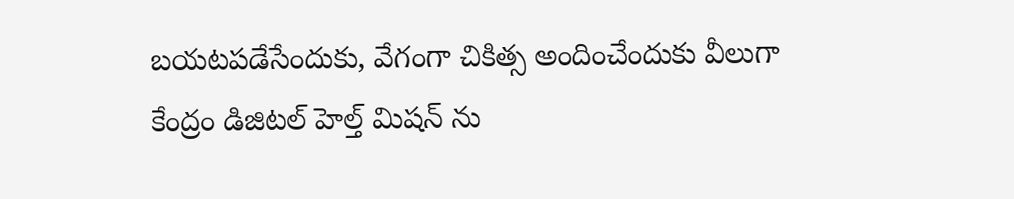బయటపడేసేందుకు, వేగంగా చికిత్స అందించేందుకు వీలుగా కేంద్రం డిజిటల్ హెల్త్ మిషన్ ను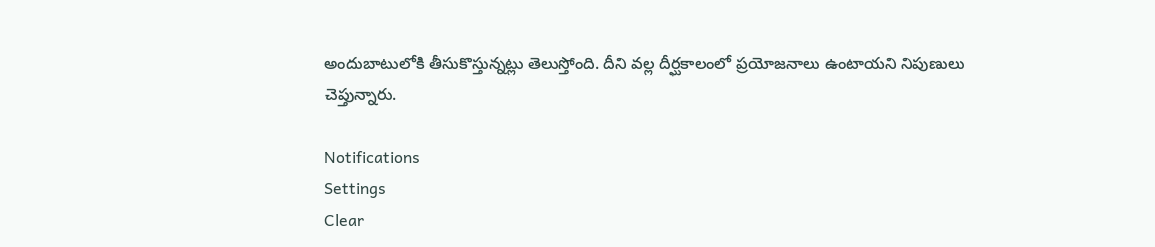అందుబాటులోకి తీసుకొస్తున్నట్లు తెలుస్తోంది. దీని వల్ల దీర్ఘకాలంలో ప్రయోజనాలు ఉంటాయని నిపుణులు చెప్తున్నారు.

Notifications
Settings
Clear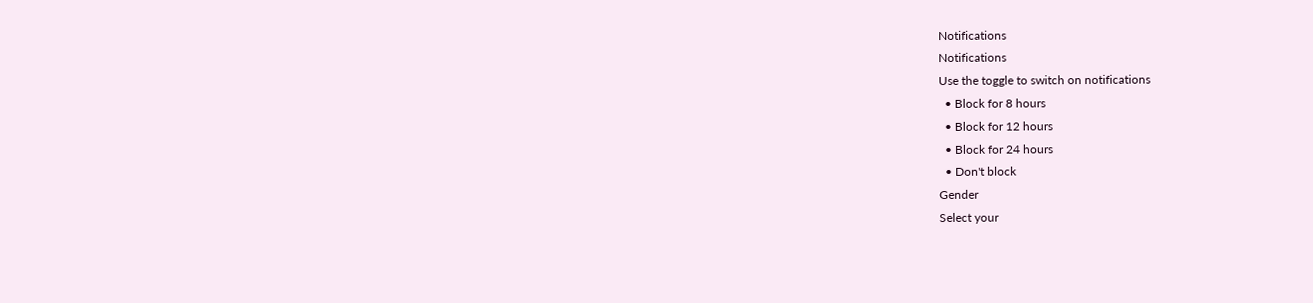Notifications
Notifications
Use the toggle to switch on notifications
  • Block for 8 hours
  • Block for 12 hours
  • Block for 24 hours
  • Don't block
Gender
Select your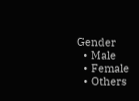Gender
  • Male
  • Female
  • Others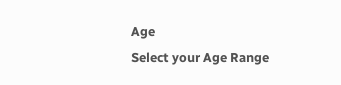Age
Select your Age Range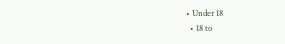• Under 18
  • 18 to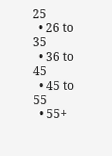25
  • 26 to 35
  • 36 to 45
  • 45 to 55
  • 55+